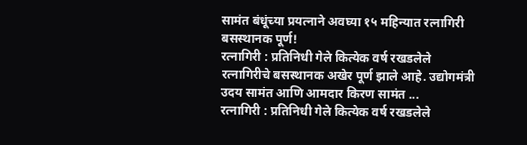सामंत बंधूंच्या प्रयत्नाने अवघ्या १५ महिन्यात रत्नागिरी बसस्थानक पूर्ण!
रत्नागिरी : प्रतिनिधी गेले कित्येक वर्ष रखडलेले रत्नागिरीचे बसस्थानक अखेर पूर्ण झाले आहे. उद्योगमंत्री उदय सामंत आणि आमदार किरण सामंत ...
रत्नागिरी : प्रतिनिधी गेले कित्येक वर्ष रखडलेले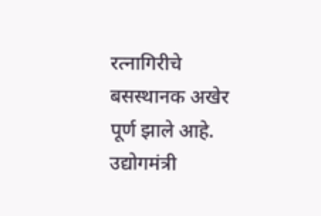रत्नागिरीचे बसस्थानक अखेर पूर्ण झाले आहे. उद्योगमंत्री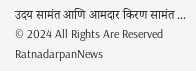उदय सामंत आणि आमदार किरण सामंत ...
© 2024 All Rights Are Reserved RatnadarpanNews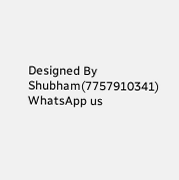Designed By Shubham(7757910341)
WhatsApp us